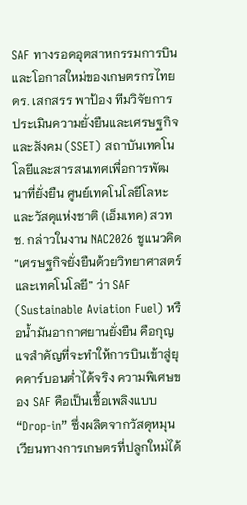SAF ทางรอดอุตสาหกรรมการบินและโอกาสใหม่ของเกษตรกรไทย
ดร. เสกสรร พาป้อง ทีมวิจัยการประเมินความยั่งยืนและเศรษฐกิจและสังคม (SSET) สถาบันเทคโนโลยีและสารสนเทศเพื่อการพัฒนาที่ยั่งยืน ศูนย์เทคโนโลยีโลหะและวัสดุแห่งชาติ (เอ็มเทค) สวทช. กล่าวในงาน NAC2026 ชูแนวคิด “เศรษฐกิจยั่งยืนด้วยวิทยาศาสตร์และเทคโนโลยี” ว่า SAF (Sustainable Aviation Fuel) หรือน้ำมันอากาศยานยั่งยืน คือกุญแจสำคัญที่จะทำให้การบินเข้าสู่ยุคคาร์บอนต่ำได้จริง ความพิเศษของ SAF คือเป็นเชื้อเพลิงแบบ “Drop-in” ซึ่งผลิตจากวัสดุหมุนเวียนทางการเกษตรที่ปลูกใหม่ได้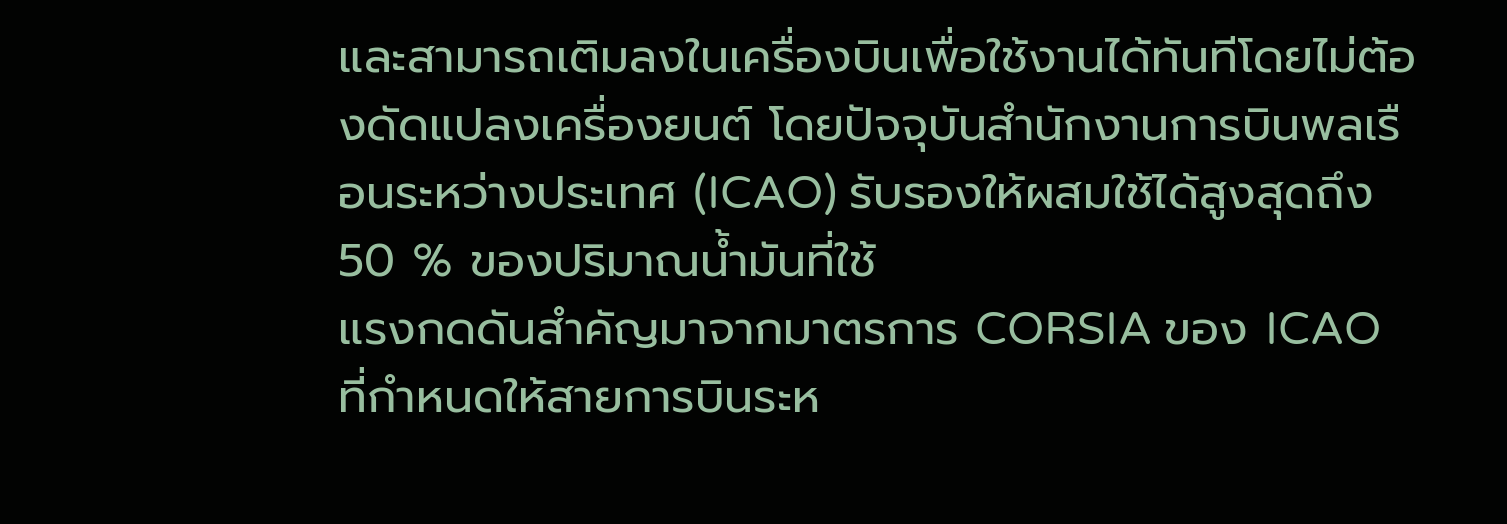และสามารถเติมลงในเครื่องบินเพื่อใช้งานได้ทันทีโดยไม่ต้องดัดแปลงเครื่องยนต์ โดยปัจจุบันสำนักงานการบินพลเรือนระหว่างประเทศ (ICAO) รับรองให้ผสมใช้ได้สูงสุดถึง 50 % ของปริมาณน้ำมันที่ใช้
แรงกดดันสำคัญมาจากมาตรการ CORSIA ของ ICAO ที่กำหนดให้สายการบินระห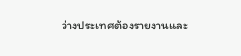ว่างประเทศต้องรายงานและ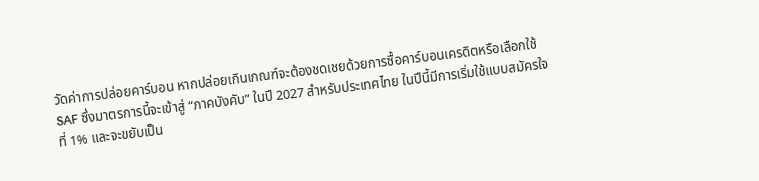วัดค่าการปล่อยคาร์บอน หากปล่อยเกินเกณฑ์จะต้องชดเชยด้วยการซื้อคาร์บอนเครดิตหรือเลือกใช้ SAF ซึ่งมาตรการนี้จะเข้าสู่ “ภาคบังคับ” ในปี 2027 สำหรับประเทศไทย ในปีนี้มีการเริ่มใช้แบบสมัครใจที่ 1% และจะขยับเป็น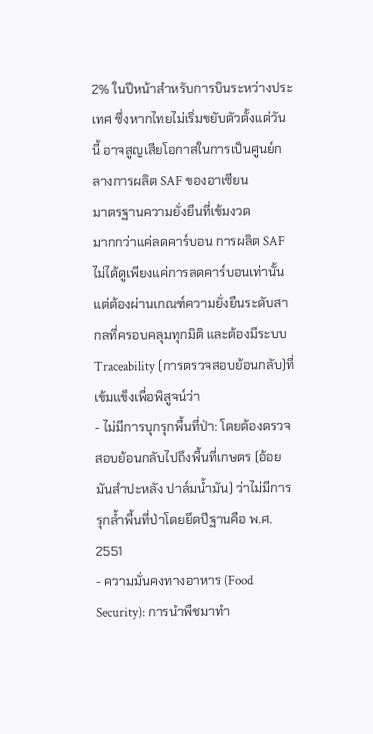2% ในปีหน้าสำหรับการบินระหว่างประเทศ ซึ่งหากไทยไม่เริ่มขยับตัวตั้งแต่วันนี้ อาจสูญเสียโอกาสในการเป็นศูนย์กลางการผลิต SAF ของอาเซียน
มาตรฐานความยั่งยืนที่เข้มงวด
มากกว่าแค่ลดคาร์บอน การผลิต SAF ไม่ได้ดูเพียงแค่การลดคาร์บอนเท่านั้น แต่ต้องผ่านเกณฑ์ความยั่งยืนระดับสากลที่ครอบคลุมทุกมิติ และต้องมีระบบ Traceability (การตรวจสอบย้อนกลับ)ที่เข้มแข็งเพื่อพิสูจน์ว่า
- ไม่มีการบุกรุกพื้นที่ป่า: โดยต้องตรวจสอบย้อนกลับไปถึงพื้นที่เกษตร (อ้อย มันสำปะหลัง ปาล์มน้ำมัน) ว่าไม่มีการรุกล้ำพื้นที่ป่าโดยยึดปีฐานคือ พ.ศ. 2551
- ความมั่นคงทางอาหาร (Food Security): การนำพืชมาทำ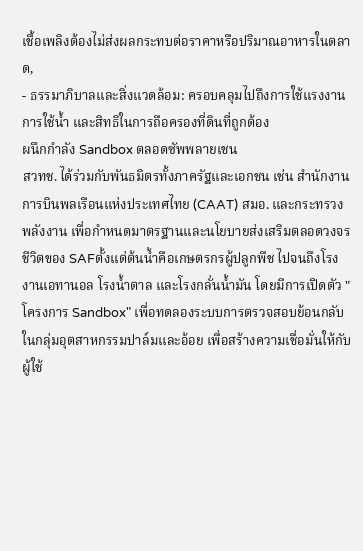เชื้อเพลิงต้องไม่ส่งผลกระทบต่อราคาหรือปริมาณอาหารในตลาด,
- ธรรมาภิบาลและสิ่งแวดล้อม: ครอบคลุมไปถึงการใช้แรงงาน การใช้น้ำ และสิทธิในการถือครองที่ดินที่ถูกต้อง
ผนึกกำลัง Sandbox ตลอดซัพพลายเชน
สวทช. ได้ร่วมกับพันธมิตรทั้งภาครัฐและเอกชน เช่น สำนักงานการบินพลเรือนแห่งประเทศไทย (CAAT) สมอ. และกระทรวงพลังงาน เพื่อกำหนดมาตรฐานและนโยบายส่งเสริมตลอดวงจรชีวิตของ SAFตั้งแต่ต้นน้ำคือเกษตรกรผู้ปลูกพืช ไปจนถึงโรงงานเอทานอล โรงน้ำตาล และโรงกลั่นน้ำมัน โดยมีการเปิดตัว "โครงการ Sandbox" เพื่อทดลองระบบการตรวจสอบย้อนกลับในกลุ่มอุตสาหกรรมปาล์มและอ้อย เพื่อสร้างความเชื่อมั่นให้กับผู้ใช้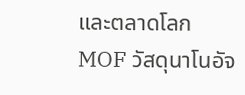และตลาดโลก
MOF วัสดุนาโนอัจ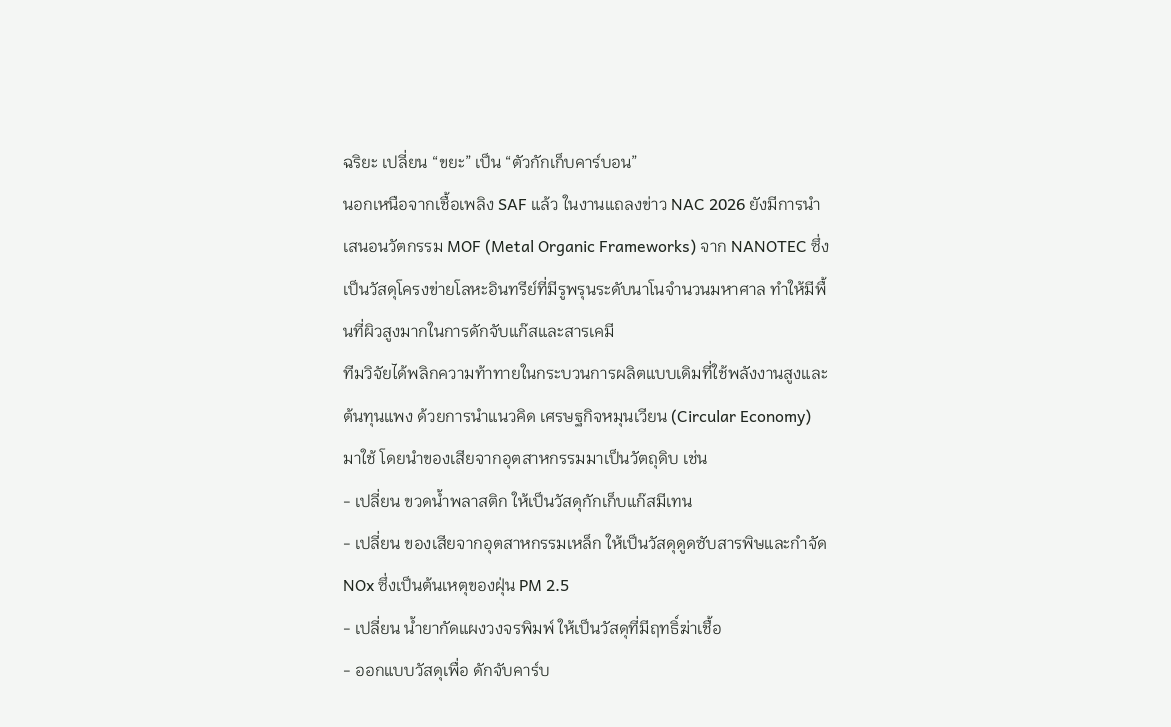ฉริยะ เปลี่ยน “ขยะ” เป็น “ตัวกักเก็บคาร์บอน”
นอกเหนือจากเชื้อเพลิง SAF แล้ว ในงานแถลงข่าว NAC 2026 ยังมีการนำเสนอนวัตกรรม MOF (Metal Organic Frameworks) จาก NANOTEC ซึ่งเป็นวัสดุโครงข่ายโลหะอินทรีย์ที่มีรูพรุนระดับนาโนจำนวนมหาศาล ทำให้มีพื้นที่ผิวสูงมากในการดักจับแก๊สและสารเคมี
ทีมวิจัยได้พลิกความท้าทายในกระบวนการผลิตแบบเดิมที่ใช้พลังงานสูงและต้นทุนแพง ด้วยการนำแนวคิด เศรษฐกิจหมุนเวียน (Circular Economy) มาใช้ โดยนำของเสียจากอุตสาหกรรมมาเป็นวัตถุดิบ เช่น
- เปลี่ยน ขวดน้ำพลาสติก ให้เป็นวัสดุกักเก็บแก๊สมีเทน
- เปลี่ยน ของเสียจากอุตสาหกรรมเหล็ก ให้เป็นวัสดุดูดซับสารพิษและกำจัด NOx ซึ่งเป็นต้นเหตุของฝุ่น PM 2.5
- เปลี่ยน น้ำยากัดแผงวงจรพิมพ์ ให้เป็นวัสดุที่มีฤทธิ์ฆ่าเชื้อ
- ออกแบบวัสดุเพื่อ ดักจับคาร์บ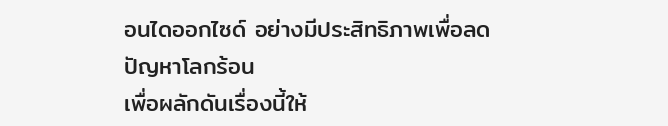อนไดออกไซด์ อย่างมีประสิทธิภาพเพื่อลดปัญหาโลกร้อน
เพื่อผลักดันเรื่องนี้ให้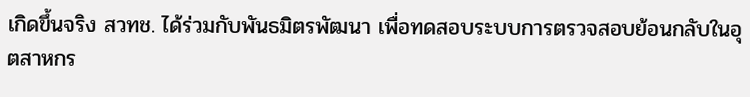เกิดขึ้นจริง สวทช. ได้ร่วมกับพันธมิตรพัฒนา เพื่อทดสอบระบบการตรวจสอบย้อนกลับในอุตสาหกร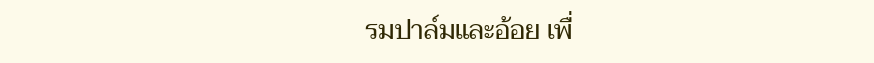รมปาล์มและอ้อย เพื่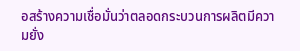อสร้างความเชื่อมั่นว่าตลอดกระบวนการผลิตมีความยั่ง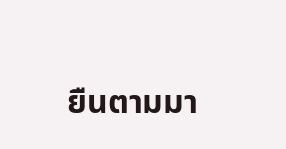ยืนตามมา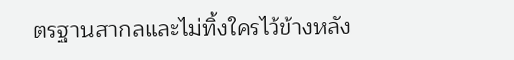ตรฐานสากลและไม่ทิ้งใครไว้ข้างหลัง